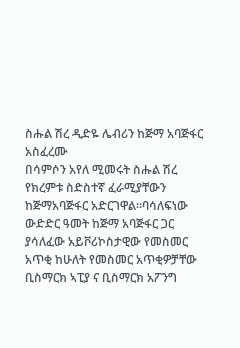ስሑል ሽረ ዲድዬ ሌብሪን ከጅማ አባጅፋር አስፈረሙ
በሳምሶን አየለ ሚመሩት ስሑል ሽረ የክረምቱ ስድስተኛ ፈራሚያቸውን ከጅማአባጅፋር አድርገዋል።ባሳለፍነው ውድድር ዓመት ከጅማ አባጅፋር ጋር ያሳለፈው አይቮሪኮስታዊው የመስመር አጥቂ ከሁለት የመስመር አጥቂዎቻቸው ቢስማርክ ኣፒያ ና ቢስማርክ አፖንግ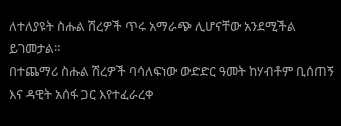ለተለያዩት ስሑል ሽረዎች ጥሩ አማራጭ ሊሆናቸው አንደሚችል ይገመታል።
በተጨማሪ ስሑል ሽረዎች ባሳለፍነው ውድድር ዓመት ከሃብቶም ቢሰጠኝ እና ዳዊት አሰፋ ጋር እየተፈራረቀ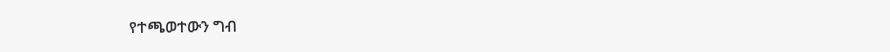የተጫወተውን ግብ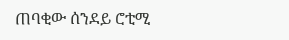ጠባቂው ሰንደይ ሮቲሚ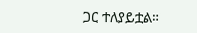ጋር ተለያይቷል።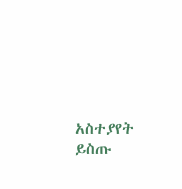አስተያየት ይስጡ